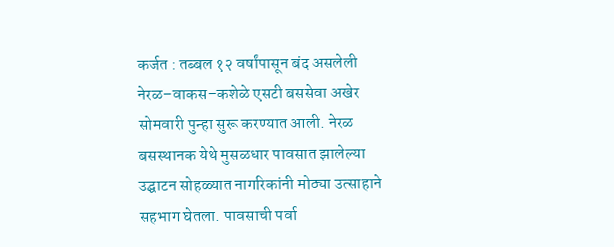कर्जत : तब्बल १२ वर्षांपासून बंद असलेली नेरळ–वाकस–कशेळे एसटी बससेवा अखेर सोमवारी पुन्हा सुरू करण्यात आली. नेरळ बसस्थानक येथे मुसळधार पावसात झालेल्या उद्घाटन सोहळ्यात नागरिकांनी मोठ्या उत्साहाने सहभाग घेतला. पावसाची पर्वा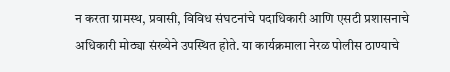न करता ग्रामस्थ, प्रवासी, विविध संघटनांचे पदाधिकारी आणि एसटी प्रशासनाचे अधिकारी मोठ्या संख्येने उपस्थित होते. या कार्यक्रमाला नेरळ पोलीस ठाण्याचे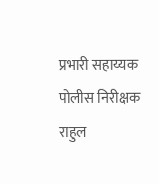प्रभारी सहाय्यक पोलीस निरीक्षक राहुल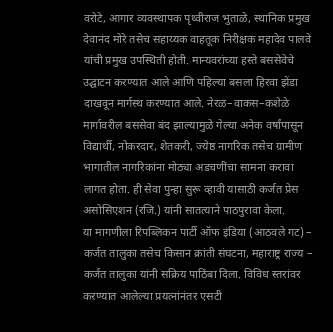वरोटे, आगार व्यवस्थापक पृथ्वीराज भुताळे, स्थानिक प्रमुख देवानंद मोरे तसेच सहाय्यक वाहतूक निरीक्षक महादेव पालवे यांची प्रमुख उपस्थिती होती. मान्यवरांच्या हस्ते बससेवेचे उद्घाटन करण्यात आले आणि पहिल्या बसला हिरवा झेंडा दाखवून मार्गस्थ करण्यात आले. नेरळ–वाकस–कशेळे मार्गावरील बससेवा बंद झाल्यामुळे गेल्या अनेक वर्षांपासून विद्यार्थी, नोकरदार, शेतकरी, ज्येष्ठ नागरिक तसेच ग्रामीण भागातील नागरिकांना मोठ्या अडचणींचा सामना करावा लागत होता. ही सेवा पुन्हा सुरू व्हावी यासाठी कर्जत प्रेस असोसिएशन (रजि.) यांनी सातत्याने पाठपुरावा केला.
या मागणीला रिपब्लिकन पार्टी ऑफ इंडिया (आठवले गट) – कर्जत तालुका तसेच किसान क्रांती संघटना, महाराष्ट्र राज्य – कर्जत तालुका यांनी सक्रिय पाठिंबा दिला. विविध स्तरांवर करण्यात आलेल्या प्रयत्नांनंतर एसटी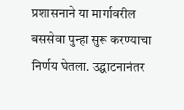प्रशासनाने या मार्गावरील बससेवा पुन्हा सुरू करण्याचा निर्णय घेतला. उद्घाटनानंतर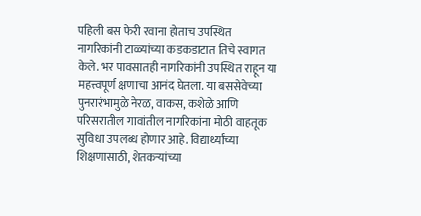पहिली बस फेरी रवाना होताच उपस्थित नागरिकांनी टाळ्यांच्या कडकडाटात तिचे स्वागत केले. भर पावसातही नागरिकांनी उपस्थित राहून या महत्त्वपूर्ण क्षणाचा आनंद घेतला. या बससेवेच्या पुनरारंभामुळे नेरळ, वाकस, कशेळे आणि परिसरातील गावांतील नागरिकांना मोठी वाहतूक सुविधा उपलब्ध होणार आहे. विद्यार्थ्यांच्या शिक्षणासाठी, शेतकऱ्यांच्या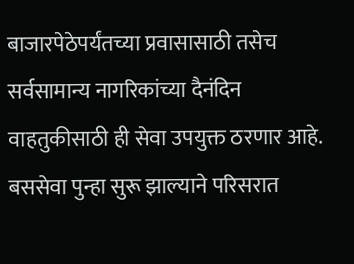बाजारपेठेपर्यंतच्या प्रवासासाठी तसेच सर्वसामान्य नागरिकांच्या दैनंदिन वाहतुकीसाठी ही सेवा उपयुक्त ठरणार आहे. बससेवा पुन्हा सुरू झाल्याने परिसरात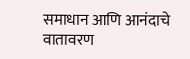समाधान आणि आनंदाचे वातावरण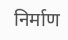निर्माण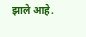झाले आहे.